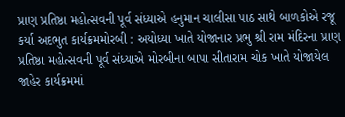પ્રાણ પ્રતિષ્ઠા મહોત્સવની પૂર્વ સંધ્યાએ હનુમાન ચાલીસા પાઠ સાથે બાળકોએ રજૂ કર્યા અદભુત કાર્યક્રમમોરબી : અયોધ્યા ખાતે યોજાનાર પ્રભુ શ્રી રામ મંદિરના પ્રાણ પ્રતિષ્ઠા મહોત્સવની પૂર્વ સંધ્યાએ મોરબીના બાપા સીતારામ ચોક ખાતે યોજાયેલ જાહેર કાર્યક્રમમાં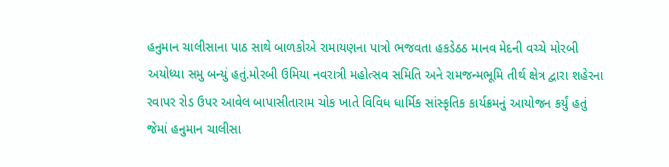હનુમાન ચાલીસાના પાઠ સાથે બાળકોએ રામાયણના પાત્રો ભજવતા હકડેઠઠ માનવ મેદની વચ્ચે મોરબી અયોધ્યા સમુ બન્યું હતું.મોરબી ઉમિયા નવરાત્રી મહોત્સવ સમિતિ અને રામજન્મભૂમિ તીર્થ ક્ષેત્ર દ્વારા શહેરના રવાપર રોડ ઉપર આવેલ બાપાસીતારામ ચોક ખાતે વિવિધ ધાર્મિક સાંસ્કૃતિક કાર્યક્રમનું આયોજન કર્યું હતું જેમાં હનુમાન ચાલીસા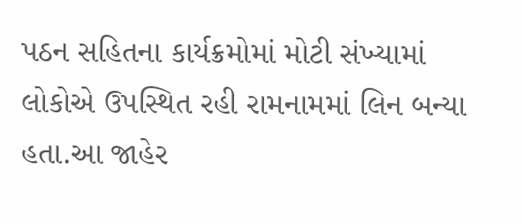પઠન સહિતના કાર્યક્રમોમાં મોટી સંખ્યામાં લોકોએ ઉપસ્થિત રહી રામનામમાં લિન બન્યા હતા.આ જાહેર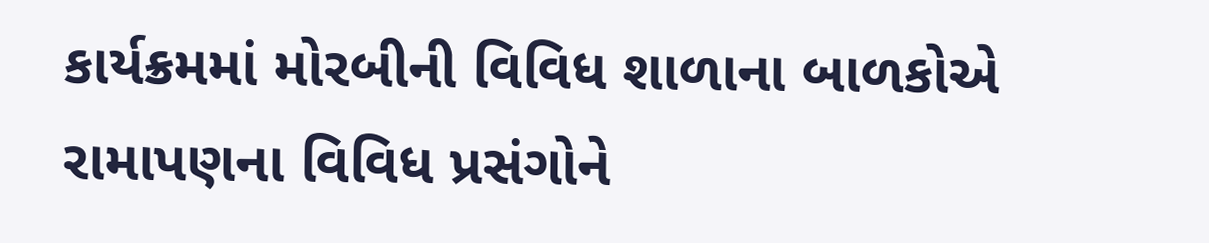કાર્યક્રમમાં મોરબીની વિવિધ શાળાના બાળકોએ રામાપણના વિવિધ પ્રસંગોને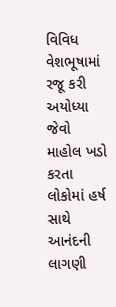વિવિધ વેશભૂષામાં રજૂ કરી અયોધ્યા જેવો માહોલ ખડો કરતા લોકોમાં હર્ષ સાથે આનંદની લાગણી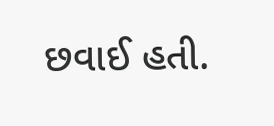છવાઈ હતી.